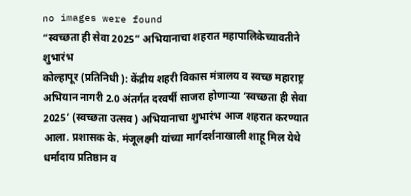no images were found
“स्वच्छता ही सेवा 2025” अभियानाचा शहरात महापालिकेच्यावतीने शुभारंभ
कोल्हापूर (प्रतिनिधी ): केंद्रीय शहरी विकास मंत्रालय व स्वच्छ महाराष्ट्र अभियान नागरी 2.0 अंतर्गत दरवर्षी साजरा होणाऱ्या ‘स्वच्छता ही सेवा 2025’ (स्वच्छता उत्सव) अभियानाचा शुभारंभ आज शहरात करण्यात आला. प्रशासक के. मंजूलक्ष्मी यांच्या मार्गदर्शनाखाली शाहू मिल येथे धर्मादाय प्रतिष्ठान व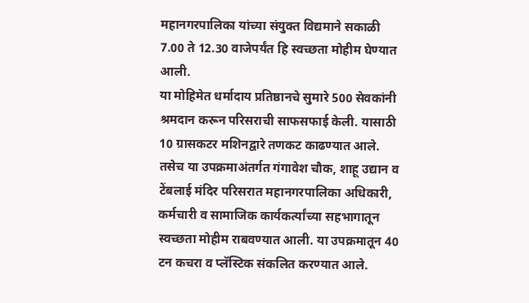महानगरपालिका यांच्या संयुक्त विद्यमाने सकाळी 7.00 ते 12.30 वाजेपर्यंत हि स्वच्छता मोहीम घेण्यात आली.
या मोहिमेत धर्मादाय प्रतिष्ठानचे सुमारे 500 सेवकांनी श्रमदान करून परिसराची साफसफाई केली. यासाठी 10 ग्रासकटर मशिनद्वारे तणकट काढण्यात आले. तसेच या उपक्रमाअंतर्गत गंगावेश चौक, शाहू उद्यान व टेंबलाई मंदिर परिसरात महानगरपालिका अधिकारी, कर्मचारी व सामाजिक कार्यकर्त्यांच्या सहभागातून स्वच्छता मोहीम राबवण्यात आली. या उपक्रमातून 40 टन कचरा व प्लॅस्टिक संकलित करण्यात आले.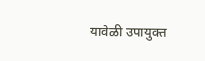यावेळी उपायुक्त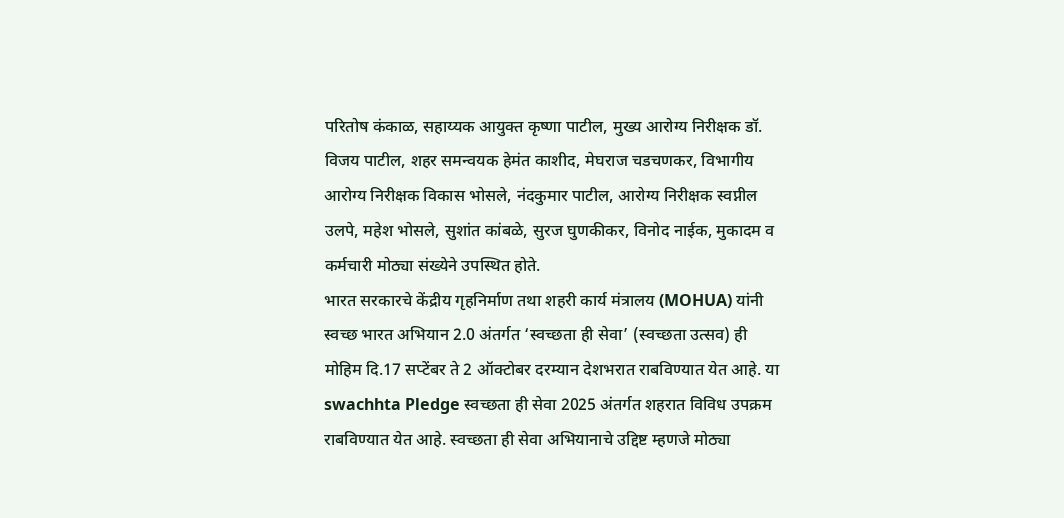परितोष कंकाळ, सहाय्यक आयुक्त कृष्णा पाटील, मुख्य आरोग्य निरीक्षक डॉ. विजय पाटील, शहर समन्वयक हेमंत काशीद, मेघराज चडचणकर, विभागीय आरोग्य निरीक्षक विकास भोसले, नंदकुमार पाटील, आरोग्य निरीक्षक स्वप्नील उलपे, महेश भोसले, सुशांत कांबळे, सुरज घुणकीकर, विनोद नाईक, मुकादम व कर्मचारी मोठ्या संख्येने उपस्थित होते.
भारत सरकारचे केंद्रीय गृहनिर्माण तथा शहरी कार्य मंत्रालय (MOHUA) यांनी स्वच्छ भारत अभियान 2.0 अंतर्गत ‘स्वच्छता ही सेवा’ (स्वच्छता उत्सव) ही मोहिम दि.17 सप्टेंबर ते 2 ऑक्टोबर दरम्यान देशभरात राबविण्यात येत आहे. या swachhta Pledge स्वच्छता ही सेवा 2025 अंतर्गत शहरात विविध उपक्रम राबविण्यात येत आहे. स्वच्छता ही सेवा अभियानाचे उद्दिष्ट म्हणजे मोठ्या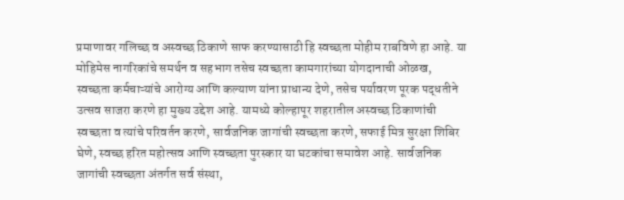प्रमाणावर गलिच्छ व अस्वच्छ ठिकाणे साफ करण्यासाठी हि स्वच्छता मोहीम राबविणे हा आहे. या मोहिमेस नागरिकांचे समर्थन व सहभाग तसेच स्वच्छता कामगारांच्या योगदानाची ओळख, स्वच्छता कर्मचाऱ्यांचे आरोग्य आणि कल्याण यांना प्राधान्य देणे, तसेच पर्यावरण पूरक पद्धतीने उत्सव साजरा करणे हा मुख्य उद्देश आहे. यामध्ये कोल्हापूर शहरातील अस्वच्छ ठिकाणांची स्वच्छता व त्यांचे परिवर्तन करणे, सार्वजनिक जागांची स्वच्छता करणे, सफाई मित्र सुरक्षा शिबिर घेणे, स्वच्छ हरित महोत्सव आणि स्वच्छता पुरस्कार या घटकांचा समावेश आहे. सार्वजनिक जागांची स्वच्छता अंतर्गत सर्व संस्था,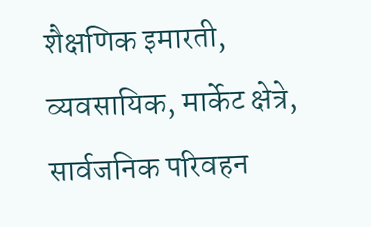शैक्षणिक इमारती, व्यवसायिक, मार्केट क्षेत्रे, सार्वजनिक परिवहन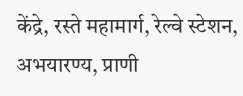केंद्रे, रस्ते महामार्ग, रेल्वे स्टेशन, अभयारण्य, प्राणी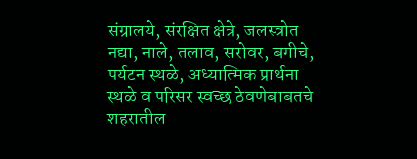संग्रालये, संरक्षित क्षेत्रे, जलस्त्रोत नद्या, नाले, तलाव, सरोवर, बगीचे, पर्यटन स्थळे, अध्यात्मिक प्रार्थना स्थळे व परिसर स्वच्छ ठेवणेबाबतचे शहरातील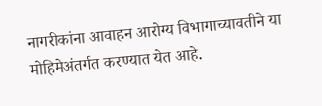नागरीकांना आवाहन आरोग्य विभागाच्यावतीने या मोहिमेअंतर्गत करण्यात येत आहे.